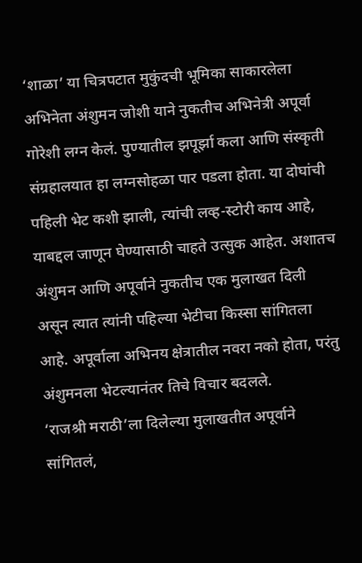‘शाळा’ या चित्रपटात मुकुंदची भूमिका साकारलेला अभिनेता अंशुमन जोशी याने नुकतीच अभिनेत्री अपूर्वा गोरेशी लग्न केलं. पुण्यातील झपूर्झा कला आणि संस्कृती संग्रहालयात हा लग्नसोहळा पार पडला होता. या दोघांची पहिली भेट कशी झाली, त्यांची लव्ह-स्टोरी काय आहे, याबद्दल जाणून घेण्यासाठी चाहते उत्सुक आहेत. अशातच अंशुमन आणि अपूर्वाने नुकतीच एक मुलाखत दिली असून त्यात त्यांनी पहिल्या भेटीचा किस्सा सांगितला आहे. अपूर्वाला अभिनय क्षेत्रातील नवरा नको होता, परंतु अंशुमनला भेटल्यानंतर तिचे विचार बदलले.
‘राजश्री मराठी’ला दिलेल्या मुलाखतीत अपूर्वाने सांगितलं,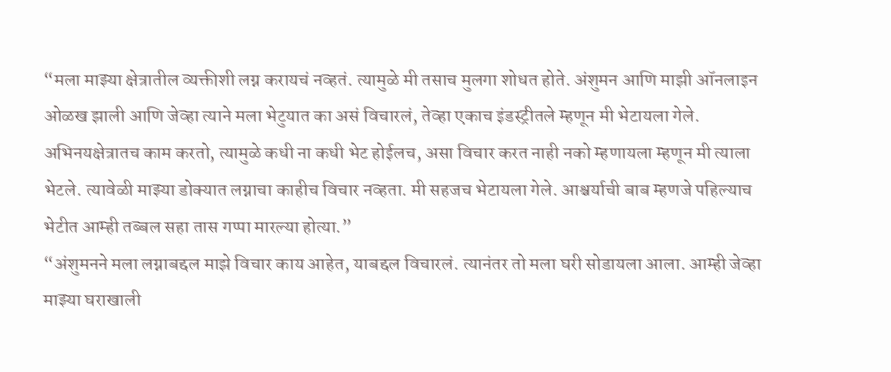“मला माझ्या क्षेत्रातील व्यक्तीशी लग्न करायचं नव्हतं. त्यामुळे मी तसाच मुलगा शोधत होते. अंशुमन आणि माझी ऑनलाइन ओळख झाली आणि जेव्हा त्याने मला भेटुयात का असं विचारलं, तेव्हा एकाच इंडस्ट्रीतले म्हणून मी भेटायला गेले. अभिनयक्षेत्रातच काम करतो, त्यामुळे कधी ना कधी भेट होईलच, असा विचार करत नाही नको म्हणायला म्हणून मी त्याला भेटले. त्यावेळी माझ्या डोक्यात लग्नाचा काहीच विचार नव्हता. मी सहजच भेटायला गेले. आश्चर्याची बाब म्हणजे पहिल्याच भेटीत आम्ही तब्बल सहा तास गप्पा मारल्या होत्या.”
“अंशुमनने मला लग्नाबद्दल माझे विचार काय आहेत, याबद्दल विचारलं. त्यानंतर तो मला घरी सोडायला आला. आम्ही जेव्हा माझ्या घराखाली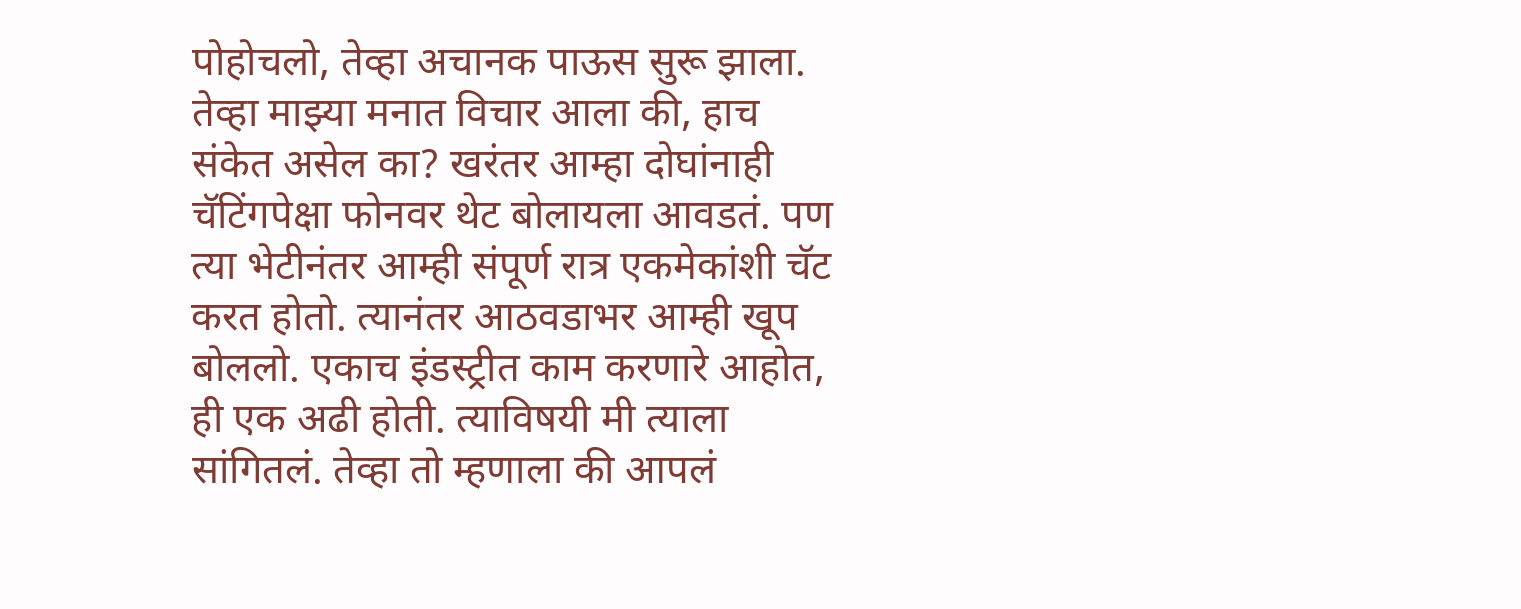पोहोचलो, तेव्हा अचानक पाऊस सुरू झाला. तेव्हा माझ्या मनात विचार आला की, हाच संकेत असेल का? खरंतर आम्हा दोघांनाही चॅटिंगपेक्षा फोनवर थेट बोलायला आवडतं. पण त्या भेटीनंतर आम्ही संपूर्ण रात्र एकमेकांशी चॅट करत होतो. त्यानंतर आठवडाभर आम्ही खूप बोललो. एकाच इंडस्ट्रीत काम करणारे आहोत, ही एक अढी होती. त्याविषयी मी त्याला सांगितलं. तेव्हा तो म्हणाला की आपलं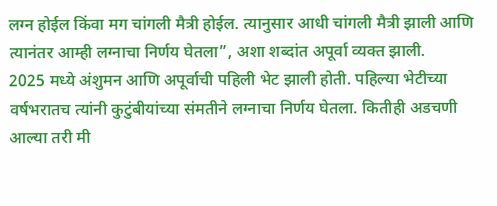लग्न होईल किंवा मग चांगली मैत्री होईल. त्यानुसार आधी चांगली मैत्री झाली आणि त्यानंतर आम्ही लग्नाचा निर्णय घेतला”, अशा शब्दांत अपूर्वा व्यक्त झाली.
2025 मध्ये अंशुमन आणि अपूर्वाची पहिली भेट झाली होती. पहिल्या भेटीच्या वर्षभरातच त्यांनी कुटुंबीयांच्या संमतीने लग्नाचा निर्णय घेतला. कितीही अडचणी आल्या तरी मी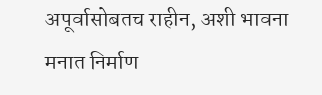अपूर्वासोबतच राहीन, अशी भावना मनात निर्माण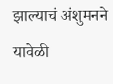झाल्याचं अंशुमनने यावेळी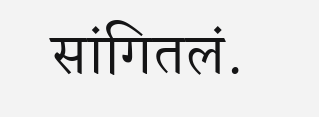सांगितलं.